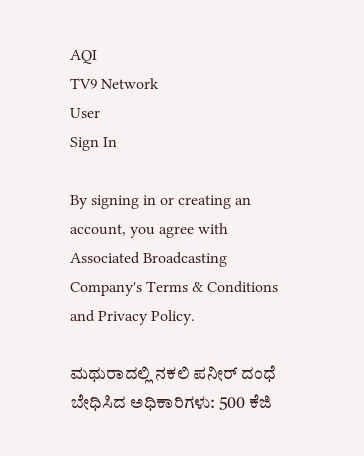AQI
TV9 Network
User
Sign In

By signing in or creating an account, you agree with Associated Broadcasting Company's Terms & Conditions and Privacy Policy.

ಮಥುರಾದಲ್ಲಿ ನಕಲಿ ಪನೀರ್ ದಂಧೆ ಬೇಧಿಸಿದ ಅಧಿಕಾರಿಗಳು: 500 ಕೆಜಿ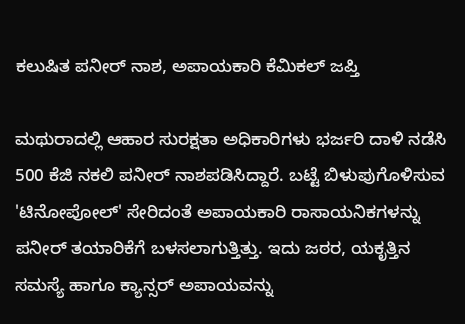ಕಲುಷಿತ ಪನೀರ್ ನಾಶ, ಅಪಾಯಕಾರಿ ಕೆಮಿಕಲ್ ಜಪ್ತಿ

ಮಥುರಾದಲ್ಲಿ ಆಹಾರ ಸುರಕ್ಷತಾ ಅಧಿಕಾರಿಗಳು ಭರ್ಜರಿ ದಾಳಿ ನಡೆಸಿ 500 ಕೆಜಿ ನಕಲಿ ಪನೀರ್ ನಾಶಪಡಿಸಿದ್ದಾರೆ. ಬಟ್ಟೆ ಬಿಳುಪುಗೊಳಿಸುವ 'ಟಿನೋಪೋಲ್' ಸೇರಿದಂತೆ ಅಪಾಯಕಾರಿ ರಾಸಾಯನಿಕಗಳನ್ನು ಪನೀರ್ ತಯಾರಿಕೆಗೆ ಬಳಸಲಾಗುತ್ತಿತ್ತು. ಇದು ಜಠರ, ಯಕೃತ್ತಿನ ಸಮಸ್ಯೆ ಹಾಗೂ ಕ್ಯಾನ್ಸರ್ ಅಪಾಯವನ್ನು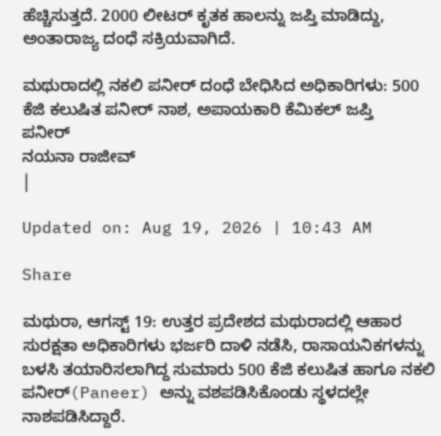ಹೆಚ್ಚಿಸುತ್ತದೆ. 2000 ಲೀಟರ್ ಕೃತಕ ಹಾಲನ್ನು ಜಪ್ತಿ ಮಾಡಿದ್ದು, ಅಂತಾರಾಜ್ಯ ದಂಧೆ ಸಕ್ರಿಯವಾಗಿದೆ.

ಮಥುರಾದಲ್ಲಿ ನಕಲಿ ಪನೀರ್ ದಂಧೆ ಬೇಧಿಸಿದ ಅಧಿಕಾರಿಗಳು: 500 ಕೆಜಿ ಕಲುಷಿತ ಪನೀರ್ ನಾಶ, ಅಪಾಯಕಾರಿ ಕೆಮಿಕಲ್ ಜಪ್ತಿ
ಪನೀರ್
ನಯನಾ ರಾಜೀವ್
|

Updated on: Aug 19, 2026 | 10:43 AM

Share

ಮಥುರಾ, ಆಗಸ್ಟ್ 19: ಉತ್ತರ ಪ್ರದೇಶದ ಮಥುರಾದಲ್ಲಿ ಆಹಾರ ಸುರಕ್ಷತಾ ಅಧಿಕಾರಿಗಳು ಭರ್ಜರಿ ದಾಳಿ ನಡೆಸಿ, ರಾಸಾಯನಿಕಗಳನ್ನು ಬಳಸಿ ತಯಾರಿಸಲಾಗಿದ್ದ ಸುಮಾರು 500 ಕೆಜಿ ಕಲುಷಿತ ಹಾಗೂ ನಕಲಿ ಪನೀರ್(Paneer) ಅನ್ನು ವಶಪಡಿಸಿಕೊಂಡು ಸ್ಥಳದಲ್ಲೇ ನಾಶಪಡಿಸಿದ್ದಾರೆ.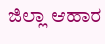ಜಿಲ್ಲಾ ಆಹಾರ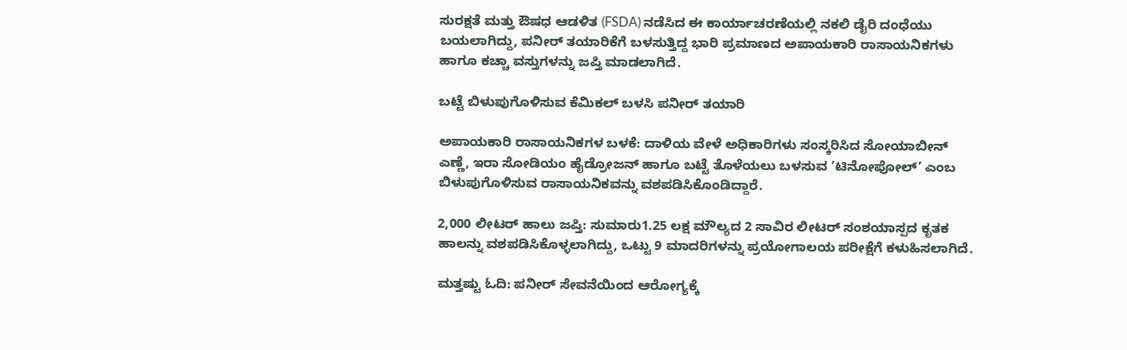ಸುರಕ್ಷತೆ ಮತ್ತು ಔಷಧ ಆಡಳಿತ (FSDA) ನಡೆಸಿದ ಈ ಕಾರ್ಯಾಚರಣೆಯಲ್ಲಿ ನಕಲಿ ಡೈರಿ ದಂಧೆಯು ಬಯಲಾಗಿದ್ದು, ಪನೀರ್ ತಯಾರಿಕೆಗೆ ಬಳಸುತ್ತಿದ್ದ ಭಾರಿ ಪ್ರಮಾಣದ ಅಪಾಯಕಾರಿ ರಾಸಾಯನಿಕಗಳು ಹಾಗೂ ಕಚ್ಚಾ ವಸ್ತುಗಳನ್ನು ಜಪ್ತಿ ಮಾಡಲಾಗಿದೆ.

ಬಟ್ಟೆ ಬಿಳುಪುಗೊಳಿಸುವ ಕೆಮಿಕಲ್ ಬಳಸಿ ಪನೀರ್ ತಯಾರಿ

ಅಪಾಯಕಾರಿ ರಾಸಾಯನಿಕಗಳ ಬಳಕೆ: ದಾಳಿಯ ವೇಳೆ ಅಧಿಕಾರಿಗಳು ಸಂಸ್ಕರಿಸಿದ ಸೋಯಾಬೀನ್ ಎಣ್ಣೆ, ಇರಾ ಸೋಡಿಯಂ ಹೈಡ್ರೋಜನ್ ಹಾಗೂ ಬಟ್ಟೆ ತೊಳೆಯಲು ಬಳಸುವ ‘ಟಿನೋಪೋಲ್’ ಎಂಬ ಬಿಳುಪುಗೊಳಿಸುವ ರಾಸಾಯನಿಕವನ್ನು ವಶಪಡಿಸಿಕೊಂಡಿದ್ದಾರೆ.

2,000 ಲೀಟರ್ ಹಾಲು ಜಪ್ತಿ: ಸುಮಾರು1.25 ಲಕ್ಷ ಮೌಲ್ಯದ 2 ಸಾವಿರ ಲೀಟರ್ ಸಂಶಯಾಸ್ಪದ ಕೃತಕ ಹಾಲನ್ನು ವಶಪಡಿಸಿಕೊಳ್ಳಲಾಗಿದ್ದು, ಒಟ್ಟು 9 ಮಾದರಿಗಳನ್ನು ಪ್ರಯೋಗಾಲಯ ಪರೀಕ್ಷೆಗೆ ಕಳುಹಿಸಲಾಗಿದೆ.

ಮತ್ತಷ್ಟು ಓದಿ: ಪನೀರ್ ಸೇವನೆಯಿಂದ ಆರೋಗ್ಯಕ್ಕೆ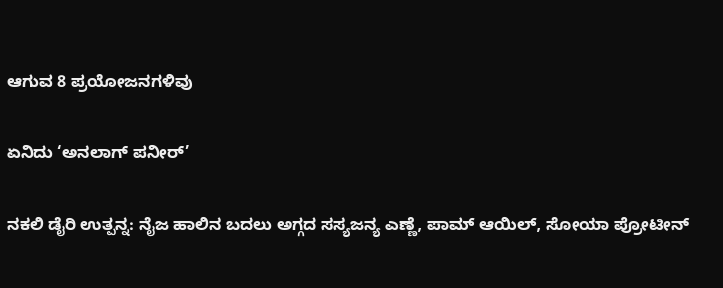ಆಗುವ 8 ಪ್ರಯೋಜನಗಳಿವು

ಏನಿದು ‘ಅನಲಾಗ್ ಪನೀರ್’

ನಕಲಿ ಡೈರಿ ಉತ್ಪನ್ನ: ನೈಜ ಹಾಲಿನ ಬದಲು ಅಗ್ಗದ ಸಸ್ಯಜನ್ಯ ಎಣ್ಣೆ, ಪಾಮ್ ಆಯಿಲ್, ಸೋಯಾ ಪ್ರೋಟೀನ್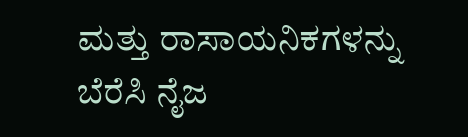ಮತ್ತು ರಾಸಾಯನಿಕಗಳನ್ನು ಬೆರೆಸಿ ನೈಜ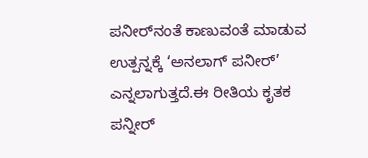ಪನೀರ್‌ನಂತೆ ಕಾಣುವಂತೆ ಮಾಡುವ ಉತ್ಪನ್ನಕ್ಕೆ ‘ಅನಲಾಗ್ ಪನೀರ್’ ಎನ್ನಲಾಗುತ್ತದೆ.ಈ ರೀತಿಯ ಕೃತಕ ಪನ್ನೀರ್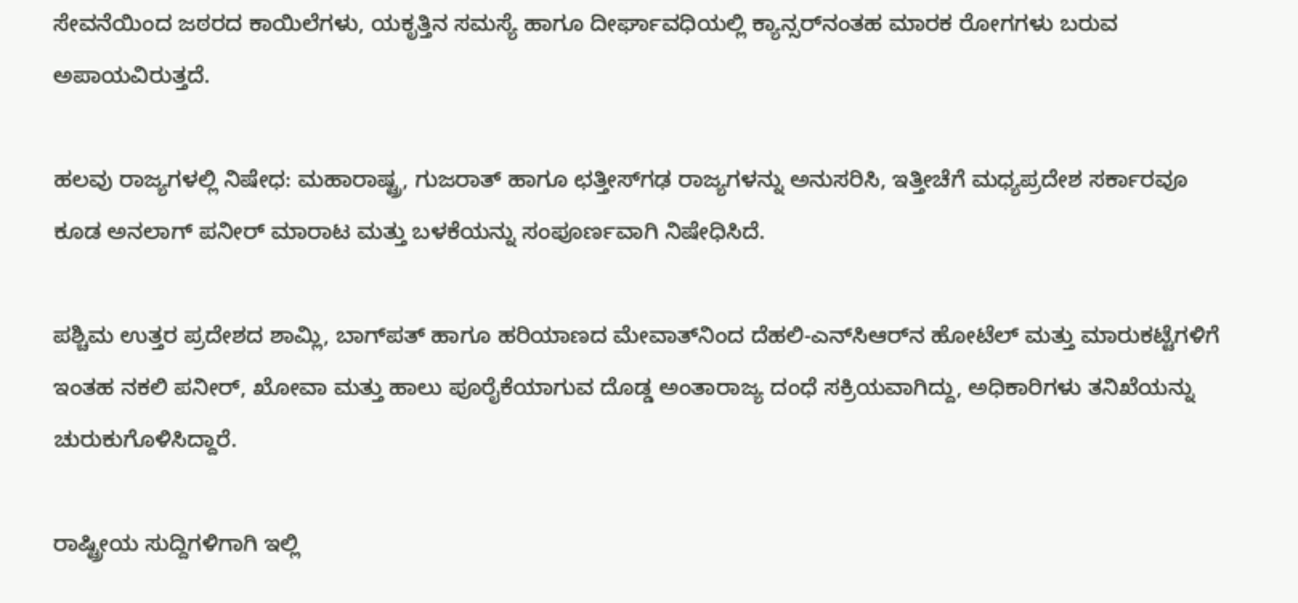ಸೇವನೆಯಿಂದ ಜಠರದ ಕಾಯಿಲೆಗಳು, ಯಕೃತ್ತಿನ ಸಮಸ್ಯೆ ಹಾಗೂ ದೀರ್ಘಾವಧಿಯಲ್ಲಿ ಕ್ಯಾನ್ಸರ್‌ನಂತಹ ಮಾರಕ ರೋಗಗಳು ಬರುವ ಅಪಾಯವಿರುತ್ತದೆ.

ಹಲವು ರಾಜ್ಯಗಳಲ್ಲಿ ನಿಷೇಧ: ಮಹಾರಾಷ್ಟ್ರ, ಗುಜರಾತ್ ಹಾಗೂ ಛತ್ತೀಸ್‌ಗಢ ರಾಜ್ಯಗಳನ್ನು ಅನುಸರಿಸಿ, ಇತ್ತೀಚೆಗೆ ಮಧ್ಯಪ್ರದೇಶ ಸರ್ಕಾರವೂ ಕೂಡ ಅನಲಾಗ್ ಪನೀರ್ ಮಾರಾಟ ಮತ್ತು ಬಳಕೆಯನ್ನು ಸಂಪೂರ್ಣವಾಗಿ ನಿಷೇಧಿಸಿದೆ.

ಪಶ್ಚಿಮ ಉತ್ತರ ಪ್ರದೇಶದ ಶಾಮ್ಲಿ, ಬಾಗ್‌ಪತ್ ಹಾಗೂ ಹರಿಯಾಣದ ಮೇವಾತ್‌ನಿಂದ ದೆಹಲಿ-ಎನ್‌ಸಿಆರ್‌ನ ಹೋಟೆಲ್ ಮತ್ತು ಮಾರುಕಟ್ಟೆಗಳಿಗೆ ಇಂತಹ ನಕಲಿ ಪನೀರ್, ಖೋವಾ ಮತ್ತು ಹಾಲು ಪೂರೈಕೆಯಾಗುವ ದೊಡ್ಡ ಅಂತಾರಾಜ್ಯ ದಂಧೆ ಸಕ್ರಿಯವಾಗಿದ್ದು, ಅಧಿಕಾರಿಗಳು ತನಿಖೆಯನ್ನು ಚುರುಕುಗೊಳಿಸಿದ್ದಾರೆ.

ರಾಷ್ಟ್ರೀಯ ಸುದ್ದಿಗಳಿಗಾಗಿ ಇಲ್ಲಿ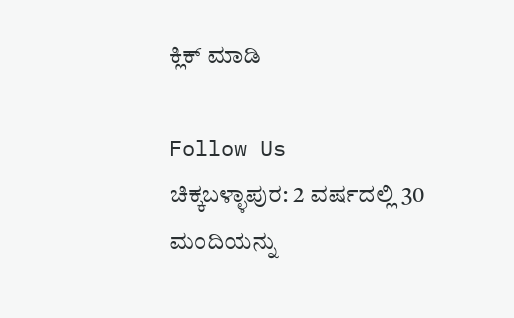ಕ್ಲಿಕ್ ಮಾಡಿ

Follow Us
ಚಿಕ್ಕಬಳ್ಳಾಪುರ: 2 ವರ್ಷದಲ್ಲಿ 30 ಮಂದಿಯನ್ನು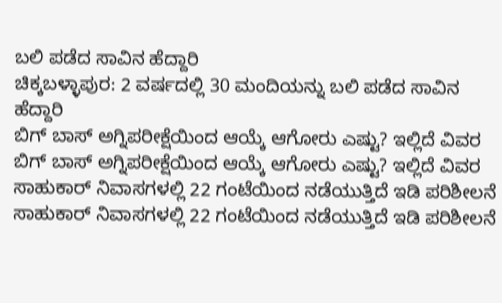ಬಲಿ ಪಡೆದ ಸಾವಿನ ಹೆದ್ದಾರಿ
ಚಿಕ್ಕಬಳ್ಳಾಪುರ: 2 ವರ್ಷದಲ್ಲಿ 30 ಮಂದಿಯನ್ನು ಬಲಿ ಪಡೆದ ಸಾವಿನ ಹೆದ್ದಾರಿ
ಬಿಗ್ ಬಾಸ್ ಅಗ್ನಿಪರೀಕ್ಷೆಯಿಂದ ಆಯ್ಕೆ ಆಗೋರು ಎಷ್ಟು? ಇಲ್ಲಿದೆ ವಿವರ
ಬಿಗ್ ಬಾಸ್ ಅಗ್ನಿಪರೀಕ್ಷೆಯಿಂದ ಆಯ್ಕೆ ಆಗೋರು ಎಷ್ಟು? ಇಲ್ಲಿದೆ ವಿವರ
ಸಾಹುಕಾರ್ ನಿವಾಸಗಳಲ್ಲಿ 22 ಗಂಟೆಯಿಂದ ನಡೆಯುತ್ತಿದೆ ಇಡಿ ಪರಿಶೀಲನೆ
ಸಾಹುಕಾರ್ ನಿವಾಸಗಳಲ್ಲಿ 22 ಗಂಟೆಯಿಂದ ನಡೆಯುತ್ತಿದೆ ಇಡಿ ಪರಿಶೀಲನೆ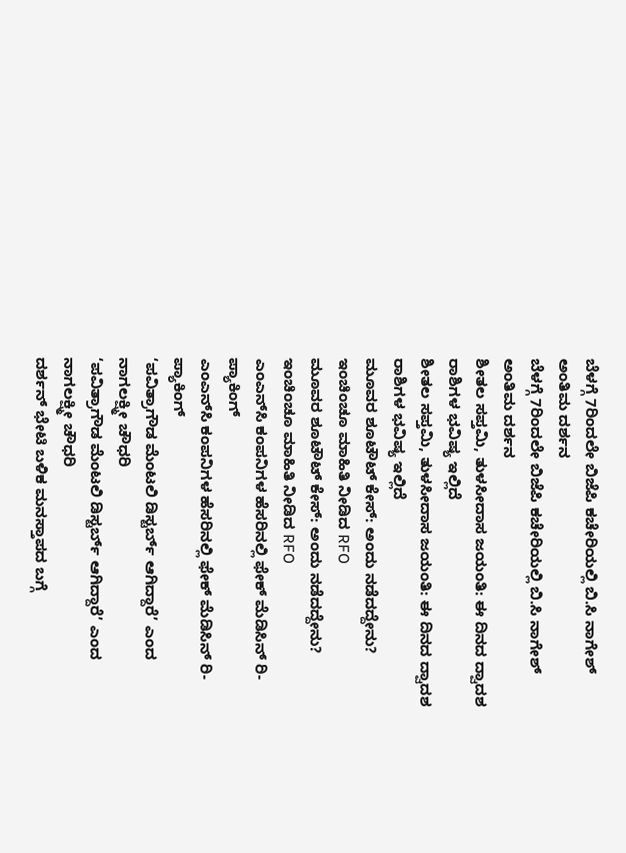ಬೆಳಗ್ಗೆ 7ರಿಂದಲೇ ಬಿಜೆಪಿ ಕಚೇರಿಯಲ್ಲಿ ಬಿ.ಸಿ ನಾಗೇಶ್ ಅಂತಿಮ ದರ್ಶನ
ಬೆಳಗ್ಗೆ 7ರಿಂದಲೇ ಬಿಜೆಪಿ ಕಚೇರಿಯಲ್ಲಿ ಬಿ.ಸಿ ನಾಗೇಶ್ ಅಂತಿಮ ದರ್ಶನ
ಶೀತಲ ಸಪ್ತಮಿ, ತುಳಸೀದಾಸ ಜಯಂತಿ: ಈ ದಿನದ ದ್ವಾದಶ ರಾಶಿಗಳ ಭವಿಷ್ಯ ಇಲ್ಲಿದೆ
ಶೀತಲ ಸಪ್ತಮಿ, ತುಳಸೀದಾಸ ಜಯಂತಿ: ಈ ದಿನದ ದ್ವಾದಶ ರಾಶಿಗಳ ಭವಿಷ್ಯ ಇಲ್ಲಿದೆ
ಮೂವರ ಶೂಟೌಟ್ ಕೇಸ್: ಅಂದು ನಡೆದದ್ದೇನು? ಇಂಚಿಂಚೂ ಮಾಹಿತಿ ನೀಡಿದ RFO
ಮೂವರ ಶೂಟೌಟ್ ಕೇಸ್: ಅಂದು ನಡೆದದ್ದೇನು? ಇಂಚಿಂಚೂ ಮಾಹಿತಿ ನೀಡಿದ RFO
ಎಂಎನ್‌ಸಿ ಕಂಪನಿಗಳ ಹೆಸರಿನಲ್ಲಿ ಫೇಕ್ ಮೆಡಿಸಿನ್ ರಿ-ಪ್ಯಾಕಿಂಗ್
ಎಂಎನ್‌ಸಿ ಕಂಪನಿಗಳ ಹೆಸರಿನಲ್ಲಿ ಫೇಕ್ ಮೆಡಿಸಿನ್ ರಿ-ಪ್ಯಾಕಿಂಗ್
‘ಪವಿತ್ರಾಗೌಡ ಮೆಂಟಲಿ ಡಿಸ್ಟರ್ಬ್ ಆಗಿದ್ದಾರೆ’ ಎಂದ ನಾಗಲಕ್ಷ್ಮೀ ಚೌಧರಿ
‘ಪವಿತ್ರಾಗೌಡ ಮೆಂಟಲಿ ಡಿಸ್ಟರ್ಬ್ ಆಗಿದ್ದಾರೆ’ ಎಂದ ನಾಗಲಕ್ಷ್ಮೀ ಚೌಧರಿ
ದರ್ಶನ್ ಭೇಟಿ ಬಳಿಕ ಮನಸ್ತಾಪದ ಬಗ್ಗೆ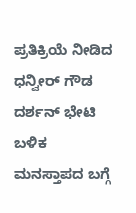ಪ್ರತಿಕ್ರಿಯೆ ನೀಡಿದ ಧನ್ವೀರ್ ಗೌಡ
ದರ್ಶನ್ ಭೇಟಿ ಬಳಿಕ ಮನಸ್ತಾಪದ ಬಗ್ಗೆ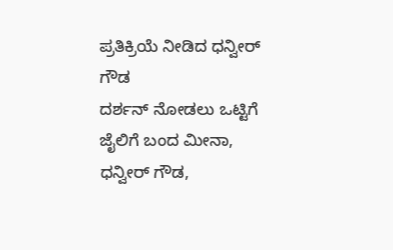ಪ್ರತಿಕ್ರಿಯೆ ನೀಡಿದ ಧನ್ವೀರ್ ಗೌಡ
ದರ್ಶನ್ ನೋಡಲು ಒಟ್ಟಿಗೆ ಜೈಲಿಗೆ ಬಂದ ಮೀನಾ, ಧನ್ವೀರ್ ಗೌಡ,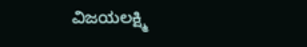ವಿಜಯಲಕ್ಷ್ಮಿ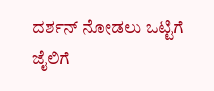ದರ್ಶನ್ ನೋಡಲು ಒಟ್ಟಿಗೆ ಜೈಲಿಗೆ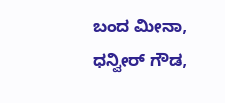ಬಂದ ಮೀನಾ, ಧನ್ವೀರ್ ಗೌಡ,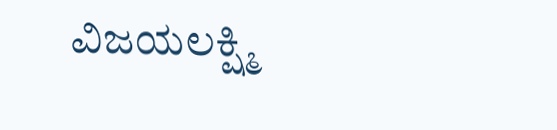ವಿಜಯಲಕ್ಷ್ಮಿ